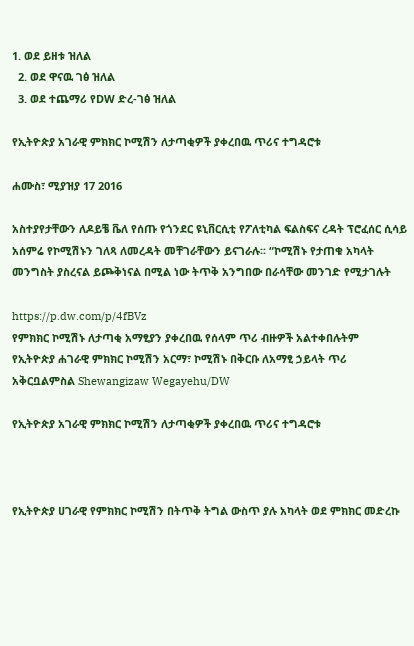1. ወደ ይዘቱ ዝለል
  2. ወደ ዋናዉ ገፅ ዝለል
  3. ወደ ተጨማሪ የDW ድረ-ገፅ ዝለል

የኢትዮጵያ አገራዊ ምክክር ኮሚሽን ለታጣቂዎች ያቀረበዉ ጥሪና ተግዳሮቱ

ሐሙስ፣ ሚያዝያ 17 2016

አስተያየታቸውን ለዶይቼ ቬለ የሰጡ የጎንደር ዩኒቨርሲቲ የፖለቲካል ፍልስፍና ረዳት ፕሮፈሰር ሲሳይ አሰምሬ የኮሚሽኑን ገለጻ ለመረዳት መቸገራቸውን ይናገራሉ፡፡ “ኮሚሽኑ የታጠቁ አካላት መንግስት ያስረናል ይጮቅነናል በሚል ነው ትጥቅ አንግበው በራሳቸው መንገድ የሚታገሉት

https://p.dw.com/p/4fBVz
የምክክር ኮሚሽኑ ለታጣቂ አማፂያን ያቀረበዉ የሰላም ጥሪ ብዙዎች አልተቀበሉትም
የኢትዮጵያ ሐገራዊ ምክክር ኮሚሽን አርማ፣ ኮሚሽኑ በቅርቡ ለአማፂ ኃይላት ጥሪ አቅርቧልምስል Shewangizaw Wegayehu/DW

የኢትዮጵያ አገራዊ ምክክር ኮሚሽን ለታጣቂዎች ያቀረበዉ ጥሪና ተግዳሮቱ



የኢትዮጵያ ሀገራዊ የምክክር ኮሚሽን በትጥቅ ትግል ውስጥ ያሉ አካላት ወደ ምክክር መድረኩ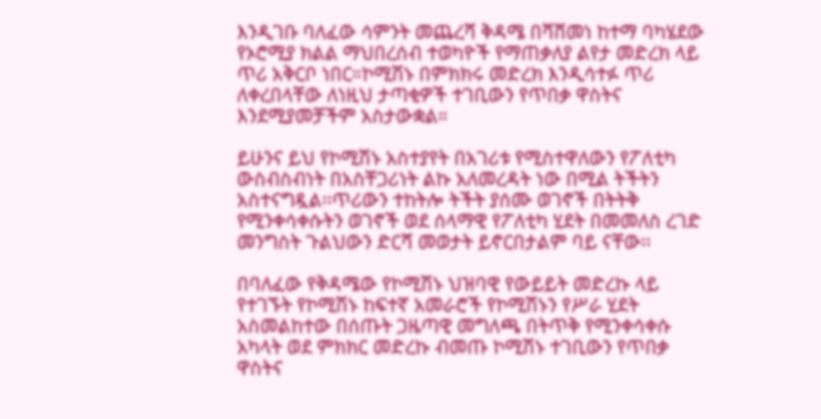እንዲገቡ ባለፈው ሳምንት መጨረሻ ቅዳሜ በሻሸመነ ከተማ ባካሄደው የኦሮሚያ ክልል ማህበረሰብ ተወካዮች የማጠቃለያ ልየታ መድረክ ላይ ጥሪ አቅርቦ ነበር።ኮሚሽኑ በምክክሩ መድረክ እንዲሳተፉ ጥሪ ለቀረበላቸው ለነዚህ ታጣቂዎች ተገቢውን የጥበቃ ዋስትና እንደሚያመቻችም አስታውቋል።

ይሁንና ይህ የኮሚሽኑ አስተያየት በአገሪቱ የሚስተዋለውን የፖለቲካ ውስብስብነት በአስቸጋሪነት ልኩ አለመረዳት ነው በሚል ትችትን አስተናግዷል፡፡ጥሪውን ተከትሎ ትችት ያሰሙ ወገኖች በትትቅ የሚንቀሳቀሱትን ወገኖች ወደ ሰላማዊ የፖለቲካ ሂደት በመመለስ ረገድ መንግስት ጉልህውን ድርሻ መወታት ይኖርበታልም ባይ ናቸው፡፡

በባለፈው የቅዳሜው የኮሚሽኑ ህዝባዊ የውይይት መድረኩ ላይ የተገኙት የኮሚሽኑ ከፍተኛ አመራሮች የኮሚሽኑን የሥራ ሂደት አስመልከተው በሰጡት ጋዜጣዊ መግለጫ በትጥቅ የሚንቀሳቀሱ አካላት ወደ ምክክር መድረኩ ብመጡ ኮሚሽኑ ተገቢውን የጥበቃ ዋስትና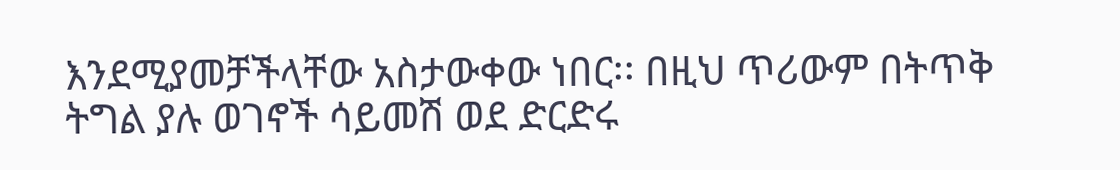እንደሚያመቻችላቸው አስታውቀው ነበር፡፡ በዚህ ጥሪውም በትጥቅ ትግል ያሉ ወገኖች ሳይመሽ ወደ ድርድሩ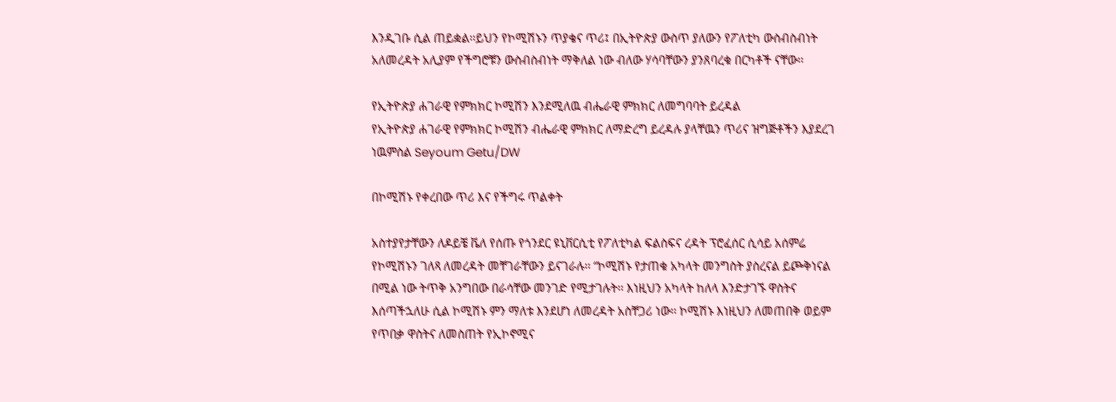እንዲገቡ ሲል ጠይቋል፡፡ይህን የኮሚሽኑን ጥያቄና ጥሪ፤ በኢትዮጵያ ውስጥ ያለውን የፖለቲካ ውስብስብነት አለመረዳት አሊያም የችግሮቹን ውስብስብነት ማቅለል ነው ብለው ሃሳባቸውን ያንጸባረቁ በርካቶች ናቸው፡፡

የኢትዮጵያ ሐገራዊ የምክክር ኮሚሽን እንደሚለዉ ብሔራዊ ምክክር ለመግባባት ይረዳል
የኢትዮጵያ ሐገራዊ የምክክር ኮሚሽን ብሔራዊ ምክክር ለማድረግ ይረዳሉ ያላቸዉን ጥሪና ዝግጅቶችን እያደረገ ነዉምስል Seyoum Getu/DW

በኮሚሽኑ የቀረበው ጥሪ እና የችግሩ ጥልቀት

አስተያየታቸውን ለዶይቼ ቬለ የሰጡ የጎንደር ዩኒቨርሲቲ የፖለቲካል ፍልስፍና ረዳት ፕሮፈሰር ሲሳይ አሰምሬ የኮሚሽኑን ገለጻ ለመረዳት መቸገራቸውን ይናገራሉ፡፡ “ኮሚሽኑ የታጠቁ አካላት መንግስት ያስረናል ይጮቅነናል በሚል ነው ትጥቅ አንግበው በራሳቸው መንገድ የሚታገሉት፡፡ እነዚህን አካላት ከለላ እንድታገኙ ዋስትና እሰጣችኋለሁ ሲል ኮሚሽኑ ምን ማለቱ እንደሆነ ለመረዳት አስቸጋሪ ነው፡፡ ኮሚሽኑ እነዚህን ለመጠበቅ ወይም የጥበቃ ዋስትና ለመስጠት የኢኮኖሚና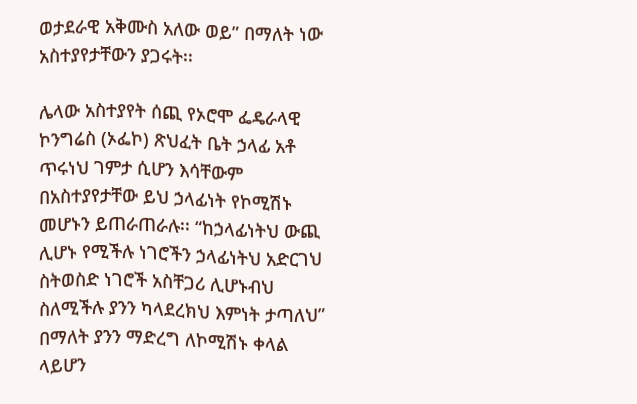ወታደራዊ አቅሙስ አለው ወይ” በማለት ነው አስተያየታቸውን ያጋሩት፡፡

ሌላው አስተያየት ሰጪ የኦሮሞ ፌዴራላዊ ኮንግሬስ (ኦፌኮ) ጽህፈት ቤት ኃላፊ አቶ ጥሩነህ ገምታ ሲሆን እሳቸውም በአስተያየታቸው ይህ ኃላፊነት የኮሚሽኑ መሆኑን ይጠራጠራሉ፡፡ “ከኃላፊነትህ ውጪ ሊሆኑ የሚችሉ ነገሮችን ኃላፊነትህ አድርገህ ስትወስድ ነገሮች አስቸጋሪ ሊሆኑብህ ስለሚችሉ ያንን ካላደረክህ እምነት ታጣለህ” በማለት ያንን ማድረግ ለኮሚሽኑ ቀላል ላይሆን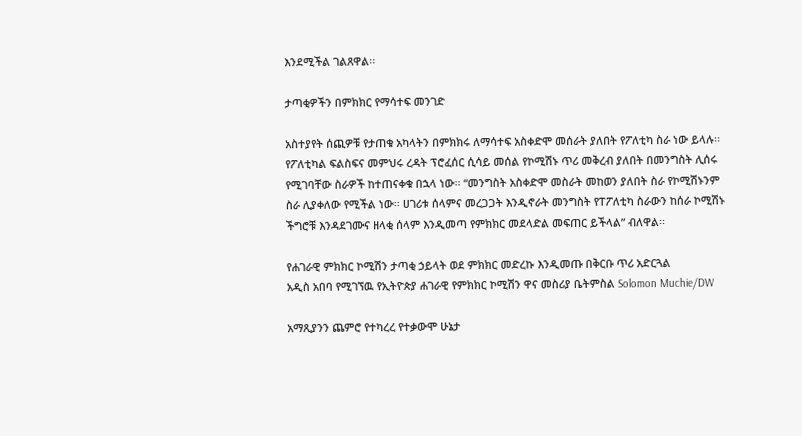እንደሚችል ገልጸዋል፡፡

ታጣቂዎችን በምክክር የማሳተፍ መንገድ

አስተያየት ሰጪዎቹ የታጠቁ አካላትን በምክክሩ ለማሳተፍ አስቀድሞ መሰራት ያለበት የፖለቲካ ስራ ነው ይላሉ፡፡ የፖለቲካል ፍልስፍና መምህሩ ረዳት ፕሮፈሰር ሲሳይ መሰል የኮሚሽኑ ጥሪ መቅረብ ያለበት በመንግስት ሊሰሩ የሚገባቸው ስራዎች ከተጠናቀቁ በኋላ ነው፡፡ “መንግስት አስቀድሞ መስራት መከወን ያለበት ስራ የኮሚሽኑንም ስራ ሊያቀለው የሚችል ነው፡፡ ሀገሪቱ ሰላምና መረጋጋት እንዲኖራት መንግስት የፐፖለቲካ ስራውን ከሰራ ኮሚሽኑ ችግሮቹ እንዳደገሙና ዘላቂ ሰላም እንዲመጣ የምክክር መደላድል መፍጠር ይችላል” ብለዋል፡፡

የሐገራዊ ምክክር ኮሚሽን ታጣቂ ኃይላት ወደ ምክክር መድረኩ እንዲመጡ በቅርቡ ጥሪ አድርጓል
አዲስ አበባ የሚገኘዉ የኢትዮጵያ ሐገራዊ የምክክር ኮሚሽን ዋና መስሪያ ቤትምስል Solomon Muchie/DW

አማጺያንን ጨምሮ የተካረረ የተቃውሞ ሁኔታ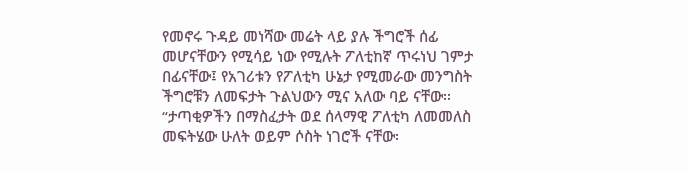የመኖሩ ጉዳይ መነሻው መሬት ላይ ያሉ ችግሮች ሰፊ መሆናቸውን የሚሳይ ነው የሚሉት ፖለቲከኛ ጥሩነህ ገምታ በፊናቸው፤ የአገሪቱን የፖለቲካ ሁኔታ የሚመራው መንግስት ችግሮቹን ለመፍታት ጉልህውን ሚና አለው ባይ ናቸው፡፡ “ታጣቂዎችን በማስፈታት ወደ ሰላማዊ ፖለቲካ ለመመለስ መፍትሄው ሁለት ወይም ሶስት ነገሮች ናቸው፡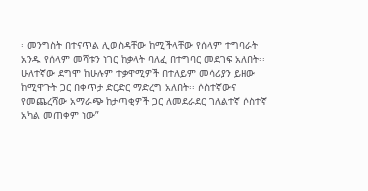፡ መንግስት በተናጥል ሊወስዳቸው ከሚችላቸው የሰላም ተግባራት አንዱ የሰላም መሻቱን ነገር ከቃላት ባለፈ በተግባር መደገፍ አለበት፡፡ ሁለተኛው ደግሞ ከሁሉም ተቃዋሚዎች በተለይም መሳሪያን ይዘው ከሚዋጉት ጋር በቀጥታ ድርድር ማድረግ አለበት፡፡ ሶስተኛውና የመጨረሻው አማራጭ ከታጣቂዎች ጋር ለመደራደር ገለልተኛ ሶስተኛ አካል መጠቀም ነው”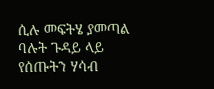ሲሉ መፍትሄ ያመጣል ባሉት ጉዳይ ላይ የሰጡትን ሃሳብ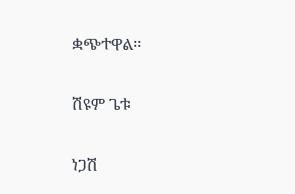ቋጭተዋል፡፡

ሽዩም ጌቱ

ነጋሽ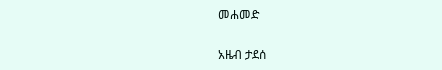መሐመድ

አዜብ ታደሰ